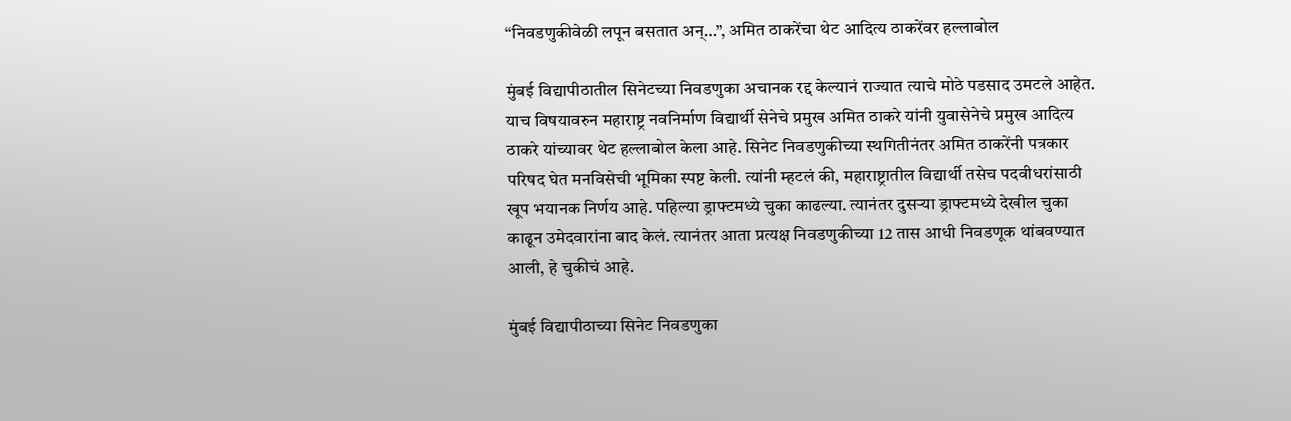“निवडणुकीवेळी लपून बसतात अन्…”, अमित ठाकरेंचा थेट आदित्य ठाकरेंवर हल्लाबोल

मुंबई विद्यापीठातील सिनेटच्या निवडणुका अचानक रद्द केल्यानं राज्यात त्याचे मोठे पडसाद उमटले आहेत. याच विषयावरुन महाराष्ट्र नवनिर्माण विद्यार्थी सेनेचे प्रमुख अमित ठाकरे यांनी युवासेनेचे प्रमुख आदित्य ठाकरे यांच्यावर थेट हल्लाबोल केला आहे. सिनेट निवडणुकीच्या स्थगितीनंतर अमित ठाकरेंनी पत्रकार परिषद घेत मनविसेची भूमिका स्पष्ट केली. त्यांनी म्हटलं की, महाराष्ट्रातील विद्यार्थी तसेच पदवीधरांसाठी खूप भयानक निर्णय आहे. पहिल्या ड्राफ्टमध्ये चुका काढल्या. त्यानंतर दुसऱ्या ड्राफ्टमध्ये देखील चुका काढून उमेदवारांना बाद केलं. त्यानंतर आता प्रत्यक्ष निवडणुकीच्या 12 तास आधी निवडणूक थांबवण्यात आली, हे चुकीचं आहे.

मुंबई विद्यापीठाच्या सिनेट निवडणुका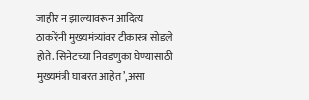जाहीर न झाल्यावरून आदित्य ठाकरेंनी मुख्यमंत्र्यांवर टीकास्त्र सोडले होते. सिनेटच्या निवडणुका घेण्यासाठी मुख्यमंत्री घाबरत आहेत’,असा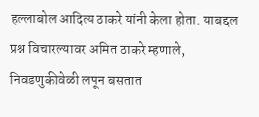हल्लाबोल आदित्य ठाकरे यांनी केला होता. याबद्दल प्रश्न विचारल्यावर अमित ठाकरे म्हणाले, निवडणुकीवेळी लपून बसतात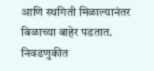आणि स्थगिती मिळाल्यानंतर बिळाच्या बाहेर पडतात. निवडणुकीत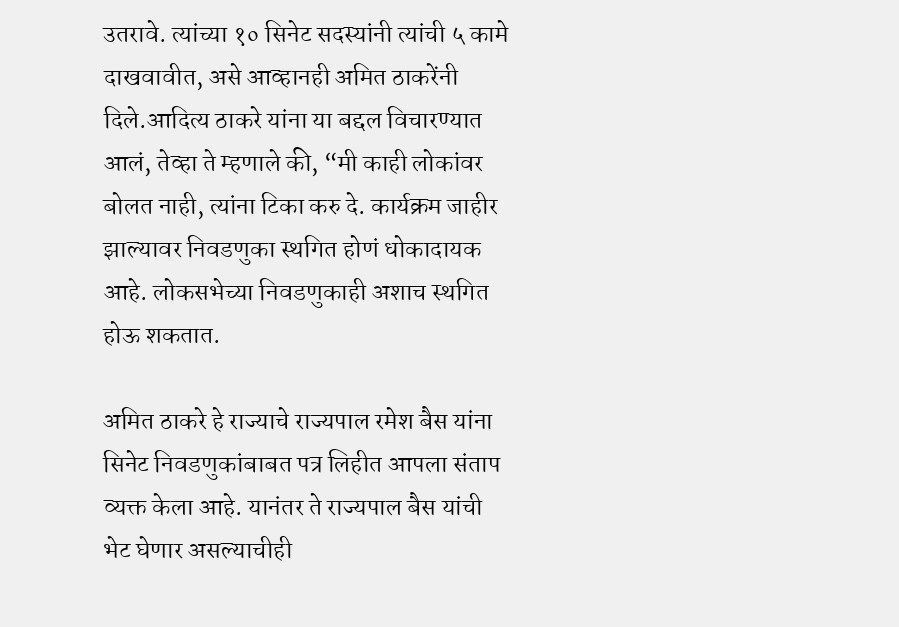उतरावे. त्यांच्या १० सिनेट सदस्यांनी त्यांची ५ कामे दाखवावीत, असे आव्हानही अमित ठाकरेंनी दिले.आदित्य ठाकरे यांना या बद्दल विचारण्यात आलं, तेव्हा ते म्हणाले की, “मी काही लोकांवर बोलत नाही, त्यांना टिका करु दे. कार्यक्रम जाहीर झाल्यावर निवडणुका स्थगित होणं धोकादायक आहे. लोकसभेच्या निवडणुकाही अशाच स्थगित होऊ शकतात.

अमित ठाकरे हे राज्याचे राज्यपाल रमेश बैस यांना सिनेट निवडणुकांबाबत पत्र लिहीत आपला संताप व्यक्त केला आहे. यानंतर ते राज्यपाल बैस यांची भेट घेणार असल्याचीही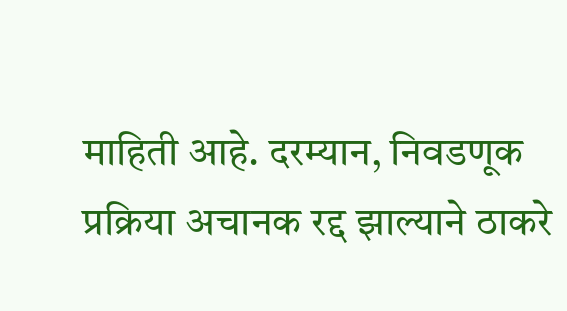माहिती आहे. दरम्यान, निवडणूक प्रक्रिया अचानक रद्द झाल्याने ठाकरे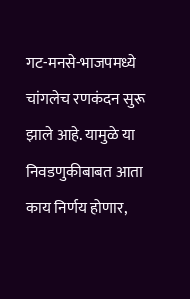गट-मनसे-भाजपमध्ये चांगलेच रणकंदन सुरू झाले आहे. यामुळे या निवडणुकीबाबत आता काय निर्णय होणार,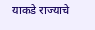याकडे राज्याचे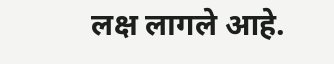लक्ष लागले आहे.